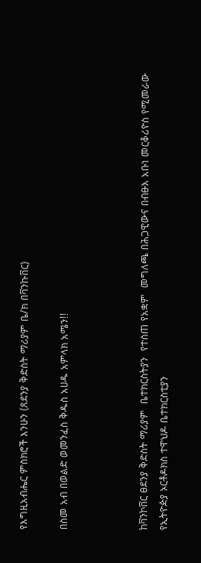የእግዚአብሔር ምስክሮች እንሁን (ጸደንያ ቅድስት ማሪያም ቤ/ክ በቫንኩቨር)

በስመ አብ በወልድ ወመንፈስ ቅዱስ አሀዱ አምላክ አሜን!!



ከቫንኮቨር ፀደንያ ቅድስት ማሪያም  ቤተክርስትያን  የተሰጠ የአቋም  መግለጫ በሕጋዊውና በብፁእ አቡነ መርቆሪዮስ የሚመራው የኢትዮዽያ ኦርቶዶክስ ተዋህዶ ቤተክርስቲያን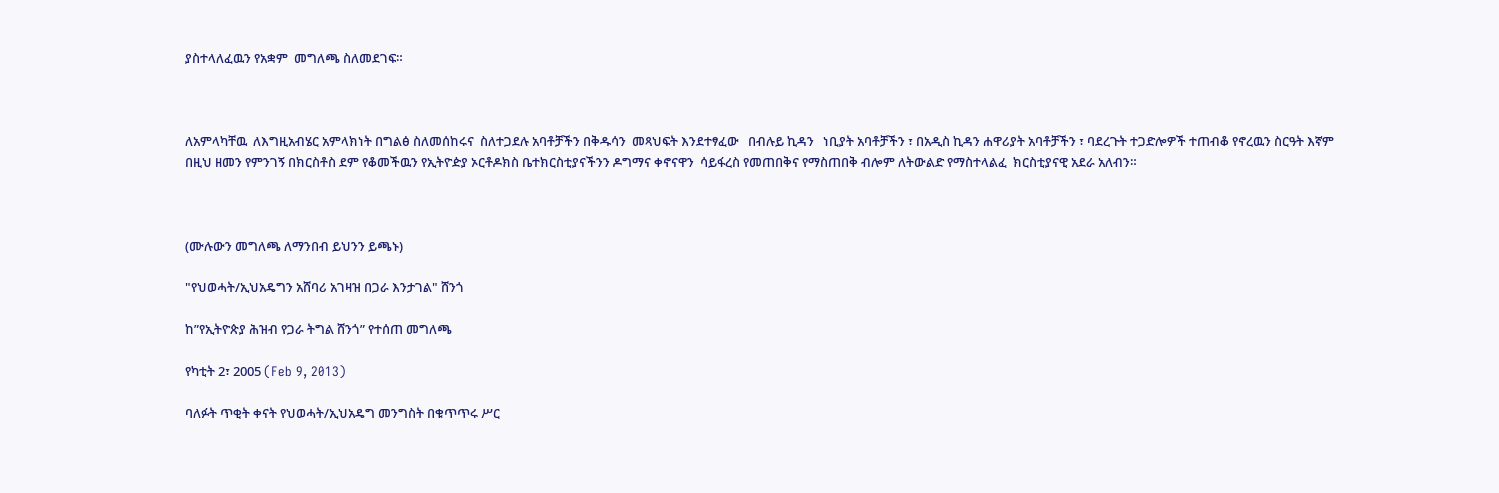ያስተላለፈዉን የአቋም  መግለጫ ስለመደገፍ።



ለአምላካቸዉ  ለእግዚአብሄር አምላክነት በግልፅ ስለመሰከሩና  ስለተጋደሉ አባቶቻችን በቅዱሳን  መጻህፍት እንደተፃፈው   በብሉይ ኪዳን   ነቢያት አባቶቻችን ፣ በአዲስ ኪዳን ሐዋሪያት አባቶቻችን ፣ ባደረጉት ተጋድሎዎች ተጠብቆ የኖረዉን ስርዓት እኛም  በዚህ ዘመን የምንገኝ በክርስቶስ ደም የቆመችዉን የኢትዮዽያ ኦርቶዶክስ ቤተክርስቲያናችንን ዶግማና ቀኖናዋን  ሳይፋረስ የመጠበቅና የማስጠበቅ ብሎም ለትውልድ የማስተላልፈ  ክርስቲያናዊ አደራ አለብን።



(ሙሉውን መግለጫ ለማንበብ ይህንን ይጫኑ)

"የህወሓት/ኢህአዴግን አሸባሪ አገዛዝ በጋራ እንታገል" ሸንጎ

ከ”የኢትዮጵያ ሕዝብ የጋራ ትግል ሸንጎ” የተሰጠ መግለጫ

የካቲት 2፣ 2005 (Feb 9, 2013)

ባለፉት ጥቂት ቀናት የህወሓት/ኢህአዴግ መንግስት በቁጥጥሩ ሥር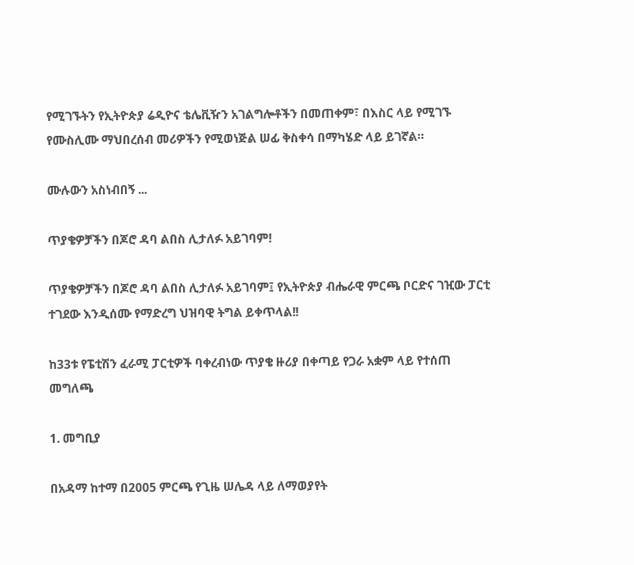የሚገኙትን የኢትዮጵያ ሬዲዮና ቴሌቪዥን አገልግሎቶችን በመጠቀም፣ በእስር ላይ የሚገኙ የሙስሊሙ ማህበረሰብ መሪዎችን የሚወነጅል ሠፊ ቅስቀሳ በማካሄድ ላይ ይገኛል።

ሙሉውን አስነብበኝ ...

ጥያቄዎቻችን በጆሮ ዳባ ልበስ ሊታለፉ አይገባም!

ጥያቄዎቻችን በጆሮ ዳባ ልበስ ሊታለፉ አይገባም፤ የኢትዮጵያ ብሔራዊ ምርጫ ቦርድና ገዢው ፓርቲ ተገደው እንዲሰሙ የማድረግ ህዝባዊ ትግል ይቀጥላል!!

ከ33ቱ የፔቲሽን ፈራሚ ፓርቲዎች ባቀረብነው ጥያቄ ዙሪያ በቀጣይ የጋራ አቋም ላይ የተሰጠ መግለጫ

1. መግቢያ

በአዳማ ከተማ በ2005 ምርጫ የጊዜ ሠሌዳ ላይ ለማወያየት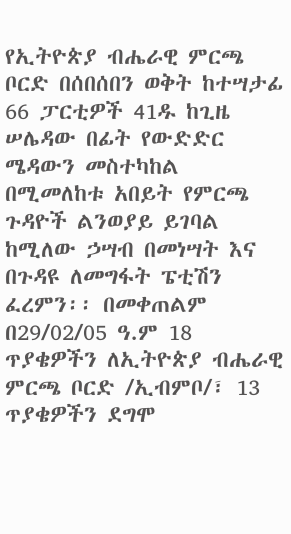የኢትዮጵያ ብሔራዊ ምርጫ ቦርድ በሰበሰበን ወቅት ከተሣታፊ 66 ፓርቲዎች 41ዱ ከጊዜ ሠሌዳው በፊት የውድድር ሜዳውን መስተካከል በሚመለከቱ አበይት የምርጫ ጉዳዮች ልንወያይ ይገባል ከሚለው ኃሣብ በመነሣት እና በጉዳዩ ለመግፋት ፔቲሽን ፈረምን፡፡ በመቀጠልም በ29/02/05 ዓ.ም 18 ጥያቄዎችን ለኢትዮጵያ ብሔራዊ ምርጫ ቦርድ /ኢብምቦ/፣ 13 ጥያቄዎችን ደግሞ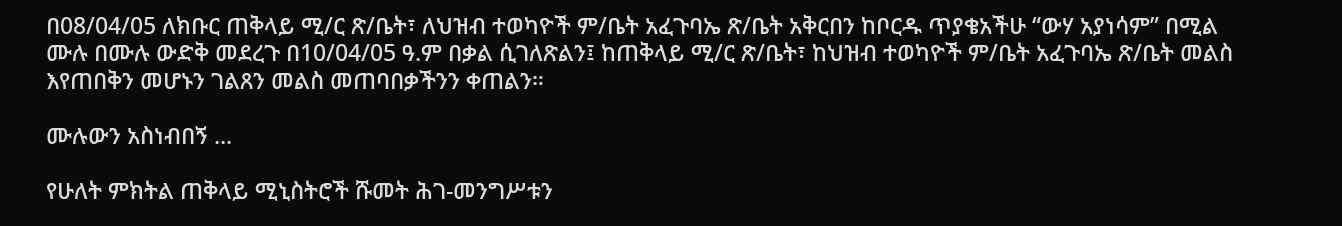በ08/04/05 ለክቡር ጠቅላይ ሚ/ር ጽ/ቤት፣ ለህዝብ ተወካዮች ም/ቤት አፈጉባኤ ጽ/ቤት አቅርበን ከቦርዱ ጥያቄአችሁ “ውሃ አያነሳም” በሚል ሙሉ በሙሉ ውድቅ መደረጉ በ10/04/05 ዓ.ም በቃል ሲገለጽልን፤ ከጠቅላይ ሚ/ር ጽ/ቤት፣ ከህዝብ ተወካዮች ም/ቤት አፈጉባኤ ጽ/ቤት መልስ እየጠበቅን መሆኑን ገልጸን መልስ መጠባበቃችንን ቀጠልን።

ሙሉውን አስነብበኝ ...

የሁለት ምክትል ጠቅላይ ሚኒስትሮች ሹመት ሕገ-መንግሥቱን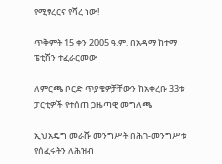የሚፃረርና የሻረ ነው!

ጥቅምት 15 ቀን 2005 ዓ.ም. በአዳማ ከተማ ፔቲሽን ተፈራርመው

ለምርጫ ቦርድ ጥያቄዎቻቸውን ከአቀረቡ 33ቱ ፓርቲዎች የተሰጠ ጋዜጣዊ መግለጫ

ኢህአዴግ መራሹ መንግሥት በሕገ-መንግሥቱ የሰፈሩትን ለሕዝብ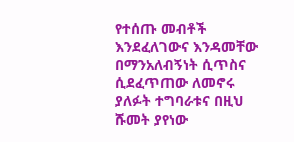የተሰጡ መብቶች እንደፈለገውና እንዳመቸው በማንአለብኝነት ሲጥስና ሲደፈጥጠው ለመኖሩ ያለፉት ተግባራቱና በዚህ ሹመት ያየነው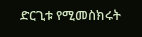ድርጊቱ የሚመስክሩት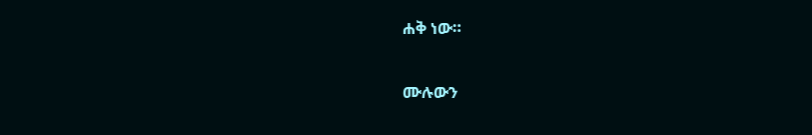ሐቅ ነው።

ሙሉውን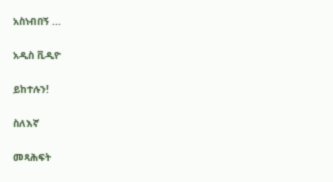አስነብበኝ ...

አዲስ ቪዲዮ

ይከተሉን!

ስለእኛ

መጻሕፍት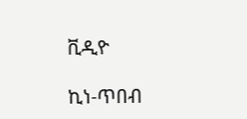ቪዲዮ

ኪነ-ጥበብ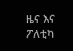ዜና እና ፖለቲካ